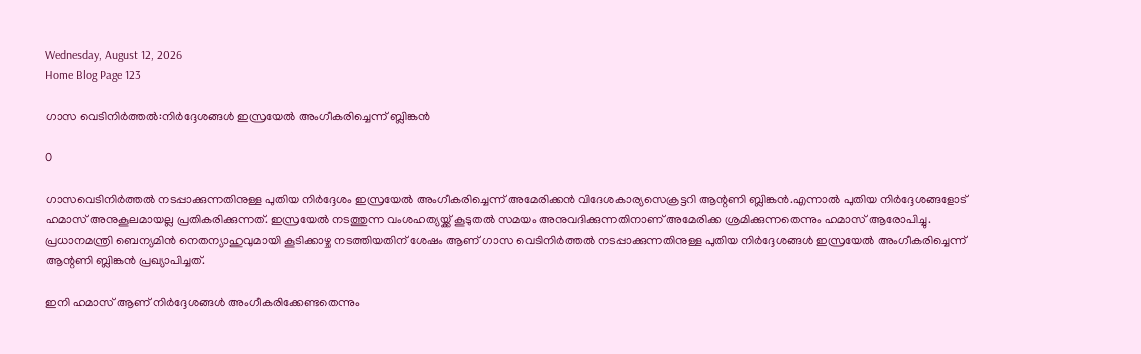Wednesday, August 12, 2026
Home Blog Page 123

ഗാസ വെടിനിര്‍ത്തല്‍:നിര്‍ദ്ദേശങ്ങള്‍ ഇസ്രയേല്‍ അംഗീകരിച്ചെന്ന് ബ്ലിങ്കന്‍

0

ഗാസവെടിനിര്‍ത്തല്‍ നടപ്പാക്കുന്നതിനുള്ള പുതിയ നിര്‍ദ്ദേശം ഇസ്രയേല്‍ അംഗീകരിച്ചെന്ന് അമേരിക്കന്‍ വിദേശകാര്യസെക്രട്ടറി ആന്റണി ബ്ലിങ്കന്‍.എന്നാല്‍ പുതിയ നിര്‍ദ്ദേശങ്ങളോട് ഹമാസ് അനുകൂലമായല്ല പ്രതികരിക്കുന്നത്. ഇസ്രയേല്‍ നടത്തുന്ന വംശഹത്യയ്ക്ക് കൂടുതല്‍ സമയം അനുവദിക്കുന്നതിനാണ് അമേരിക്ക ശ്രമിക്കുന്നതെന്നും ഹമാസ് ആരോപിച്ചു.
പ്രധാനമന്ത്രി ബെന്യമിന്‍ നെതന്യാഹുവുമായി കൂടിക്കാഴ്ച നടത്തിയതിന് ശേഷം ആണ് ഗാസ വെടിനിര്‍ത്തല്‍ നടപ്പാക്കുന്നതിനുള്ള പുതിയ നിര്‍ദ്ദേശങ്ങള്‍ ഇസ്രയേല്‍ അംഗീകരിച്ചെന്ന് ആന്റണി ബ്ലിങ്കന്‍ പ്രഖ്യാപിച്ചത്.

ഇനി ഹമാസ് ആണ് നിര്‍ദ്ദേശങ്ങള്‍ അംഗീകരിക്കേണ്ടതെന്നും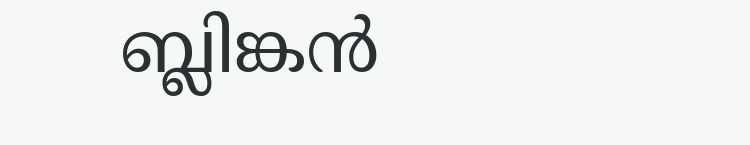ബ്ലിങ്കന്‍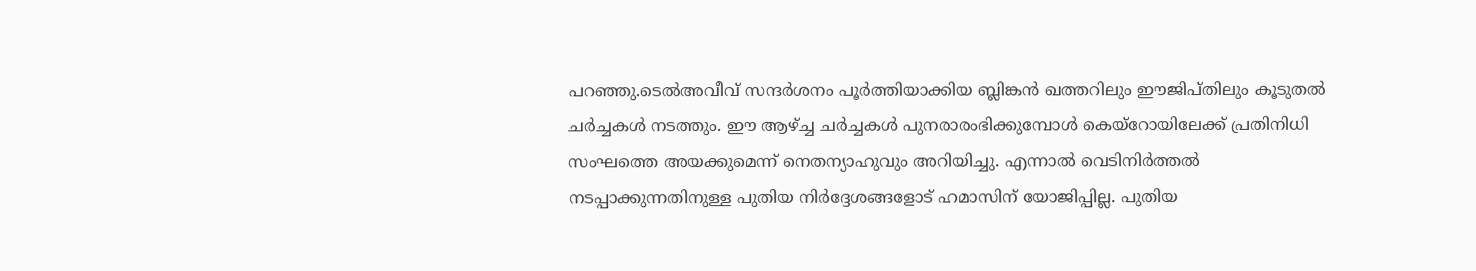പറഞ്ഞു.ടെല്‍അവീവ് സന്ദര്‍ശനം പൂര്‍ത്തിയാക്കിയ ബ്ലിങ്കന്‍ ഖത്തറിലും ഈജിപ്തിലും കൂടുതല്‍ ചര്‍ച്ചകള്‍ നടത്തും. ഈ ആഴ്ച്ച ചര്‍ച്ചകള്‍ പുനരാരംഭിക്കുമ്പോള്‍ കെയ്‌റോയിലേക്ക് പ്രതിനിധി സംഘത്തെ അയക്കുമെന്ന് നെതന്യാഹുവും അറിയിച്ചു. എന്നാല്‍ വെടിനിര്‍ത്തല്‍ നടപ്പാക്കുന്നതിനുള്ള പുതിയ നിര്‍ദ്ദേശങ്ങളോട് ഹമാസിന് യോജിപ്പില്ല. പുതിയ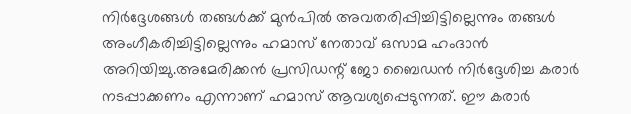നിര്‍ദ്ദേശങ്ങള്‍ തങ്ങള്‍ക്ക് മുന്‍പില്‍ അവതരിപ്പിച്ചിട്ടില്ലെന്നും തങ്ങള്‍ അംഗീകരിച്ചിട്ടില്ലെന്നും ഹമാസ് നേതാവ് ഒസാമ ഹംദാന്‍ അറിയിച്ചു.അമേരിക്കന്‍ പ്രസിഡന്റ് ജോ ബൈഡന്‍ നിര്‍ദ്ദേശിച്ച കരാര്‍ നടപ്പാക്കണം എന്നാണ് ഹമാസ് ആവശ്യപ്പെടുന്നത്. ഈ കരാര്‍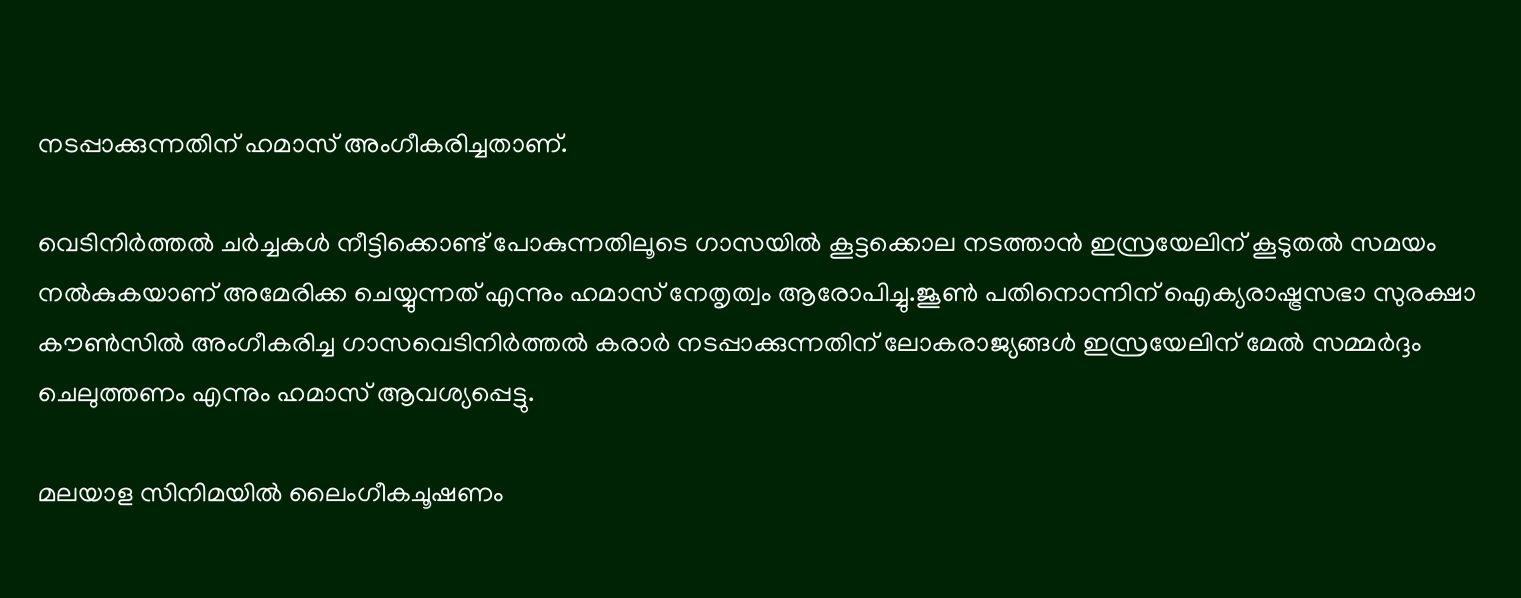നടപ്പാക്കുന്നതിന് ഹമാസ് അംഗീകരിച്ചതാണ്.

വെടിനിര്‍ത്തല്‍ ചര്‍ച്ചകള്‍ നീട്ടിക്കൊണ്ട് പോകുന്നതിലൂടെ ഗാസയില്‍ കൂട്ടക്കൊല നടത്താന്‍ ഇസ്രയേലിന് കൂടുതല്‍ സമയം നല്‍കുകയാണ് അമേരിക്ക ചെയ്യുന്നത് എന്നും ഹമാസ് നേതൃത്വം ആരോപിച്ചു.ജൂണ്‍ പതിനൊന്നിന് ഐക്യരാഷ്ട്രസഭാ സുരക്ഷാ കൗണ്‍സില്‍ അംഗീകരിച്ച ഗാസവെടിനിര്‍ത്തല്‍ കരാര്‍ നടപ്പാക്കുന്നതിന് ലോകരാജ്യങ്ങള്‍ ഇസ്രയേലിന് മേല്‍ സമ്മര്‍ദ്ദം ചെലുത്തണം എന്നും ഹമാസ് ആവശ്യപ്പെട്ടു.

മലയാള സിനിമയില്‍ ലൈംഗീകചൂഷണം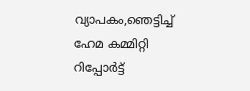വ്യാപകം,ഞെട്ടിച്ച് ഹേമ കമ്മിറ്റി റിപ്പോര്‍ട്ട്‌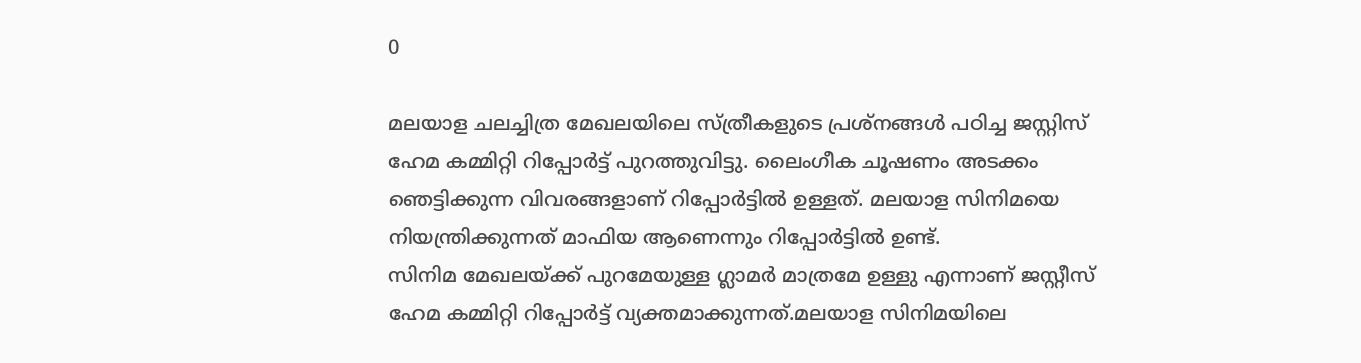0

മലയാള ചലച്ചിത്ര മേഖലയിലെ സ്ത്രീകളുടെ പ്രശ്‌നങ്ങള്‍ പഠിച്ച ജസ്റ്റിസ് ഹേമ കമ്മിറ്റി റിപ്പോര്‍ട്ട് പുറത്തുവിട്ടു. ലൈംഗീക ചൂഷണം അടക്കം ഞെട്ടിക്കുന്ന വിവരങ്ങളാണ് റിപ്പോര്‍ട്ടില്‍ ഉള്ളത്. മലയാള സിനിമയെ നിയന്ത്രിക്കുന്നത് മാഫിയ ആണെന്നും റിപ്പോര്‍ട്ടില്‍ ഉണ്ട്.
സിനിമ മേഖലയ്ക്ക് പുറമേയുള്ള ഗ്ലാമര്‍ മാത്രമേ ഉള്ളു എന്നാണ് ജസ്റ്റീസ് ഹേമ കമ്മിറ്റി റിപ്പോര്‍ട്ട് വ്യക്തമാക്കുന്നത്.മലയാള സിനിമയിലെ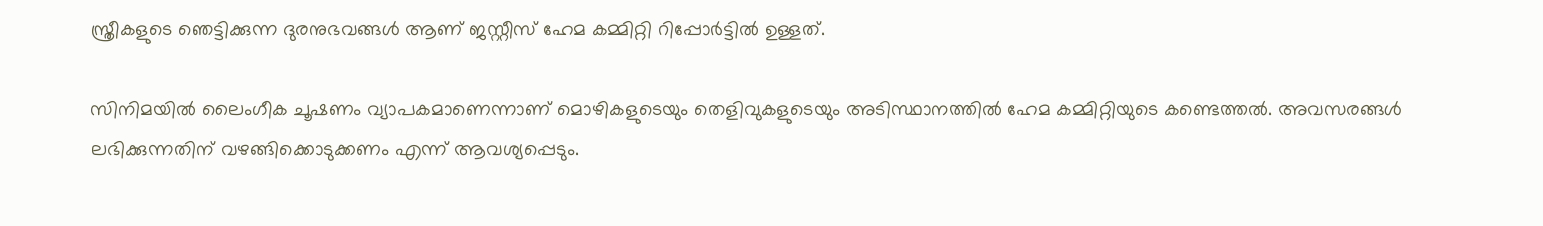സ്ത്രീകളുടെ ഞെട്ടിക്കുന്ന ദുരനുഭവങ്ങള്‍ ആണ് ജസ്റ്റീസ് ഹേമ കമ്മിറ്റി റിപ്പോര്‍ട്ടില്‍ ഉള്ളത്.

സിനിമയില്‍ ലൈംഗീക ചൂഷണം വ്യാപകമാണെന്നാണ് മൊഴികളുടെയും തെളിവുകളുടെയും അടിസ്ഥാനത്തില്‍ ഹേമ കമ്മിറ്റിയുടെ കണ്ടെത്തല്‍. അവസരങ്ങള്‍ ലഭിക്കുന്നതിന് വഴങ്ങിക്കൊടുക്കണം എന്ന് ആവശ്യപ്പെടും.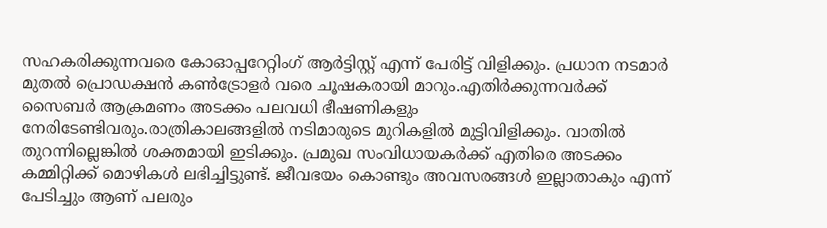സഹകരിക്കുന്നവരെ കോഓപ്പറേറ്റിംഗ് ആര്‍ട്ടിസ്റ്റ് എന്ന് പേരിട്ട് വിളിക്കും. പ്രധാന നടമാര്‍ മുതല്‍ പ്രൊഡക്ഷന്‍ കണ്‍ട്രോളര്‍ വരെ ചൂഷകരായി മാറും.എതിര്‍ക്കുന്നവര്‍ക്ക് സൈബര്‍ ആക്രമണം അടക്കം പലവധി ഭീഷണികളും നേരിടേണ്ടിവരും.രാത്രികാലങ്ങളില്‍ നടിമാരുടെ മുറികളില്‍ മുട്ടിവിളിക്കും. വാതില്‍ തുറന്നില്ലെങ്കില്‍ ശക്തമായി ഇടിക്കും. പ്രമുഖ സംവിധായകര്‍ക്ക് എതിരെ അടക്കം കമ്മിറ്റിക്ക് മൊഴികള്‍ ലഭിച്ചിട്ടുണ്ട്. ജീവഭയം കൊണ്ടും അവസരങ്ങള്‍ ഇല്ലാതാകും എന്ന് പേടിച്ചും ആണ് പലരും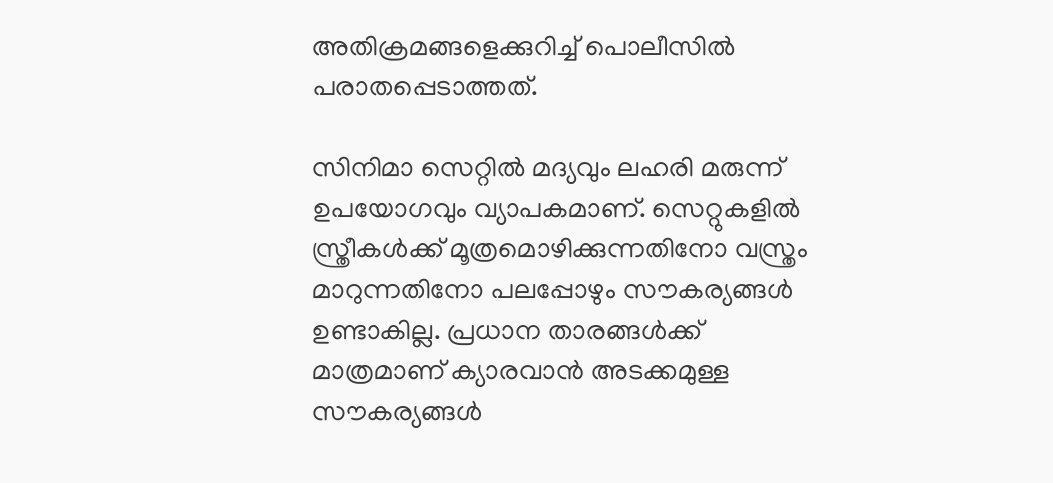അതിക്രമങ്ങളെക്കുറിച്ച് പൊലീസില്‍ പരാതപ്പെടാത്തത്.

സിനിമാ സെറ്റില്‍ മദ്യവും ലഹരി മരുന്ന് ഉപയോഗവും വ്യാപകമാണ്. സെറ്റുകളില്‍ സ്ത്രീകള്‍ക്ക് മൂത്രമൊഴിക്കുന്നതിനോ വസ്ത്രം മാറുന്നതിനോ പലപ്പോഴും സൗകര്യങ്ങള്‍ ഉണ്ടാകില്ല. പ്രധാന താരങ്ങള്‍ക്ക് മാത്രമാണ് ക്യാരവാന്‍ അടക്കമുള്ള സൗകര്യങ്ങള്‍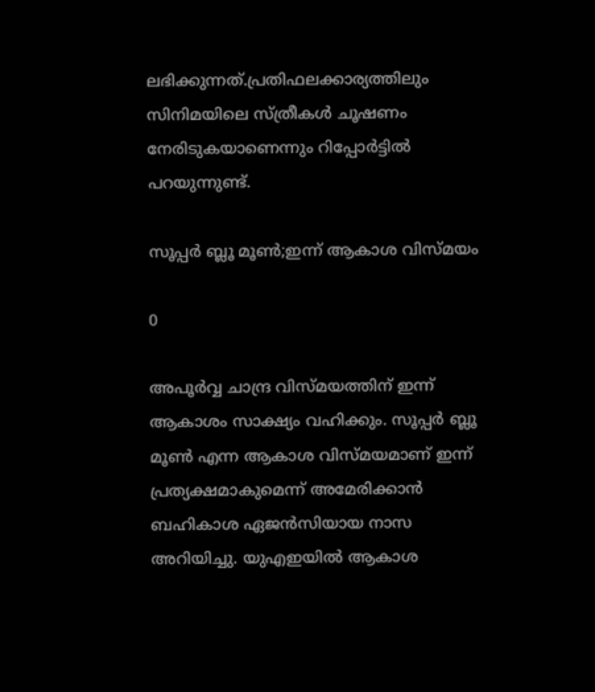ലഭിക്കുന്നത്.പ്രതിഫലക്കാര്യത്തിലും സിനിമയിലെ സ്ത്രീകള്‍ ചൂഷണം നേരിടുകയാണെന്നും റിപ്പോര്‍ട്ടില്‍ പറയുന്നുണ്ട്.

സൂപ്പര്‍ ബ്ലൂ മൂണ്‍;ഇന്ന് ആകാശ വിസ്മയം

0

അപൂര്‍വ്വ ചാന്ദ്ര വിസ്മയത്തിന് ഇന്ന് ആകാശം സാക്ഷ്യം വഹിക്കും. സൂപ്പര്‍ ബ്ലൂ മൂണ്‍ എന്ന ആകാശ വിസ്മയമാണ് ഇന്ന് പ്രത്യക്ഷമാകുമെന്ന് അമേരിക്കാന്‍ ബഹികാശ ഏജന്‍സിയായ നാസ അറിയിച്ചു. യുഎഇയില്‍ ആകാശ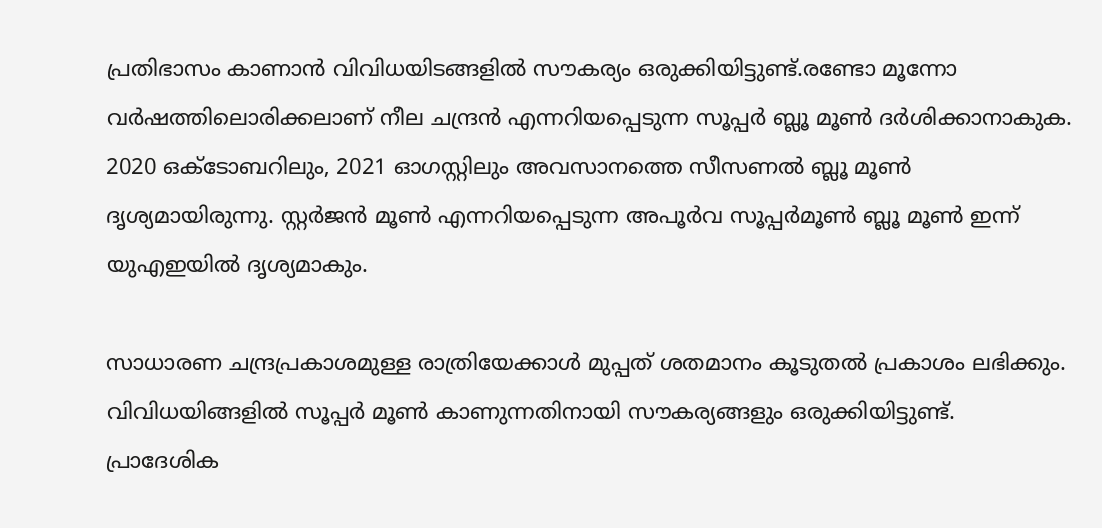പ്രതിഭാസം കാണാന്‍ വിവിധയിടങ്ങളില്‍ സൗകര്യം ഒരുക്കിയിട്ടുണ്ട്.രണ്ടോ മൂന്നോ വര്‍ഷത്തിലൊരിക്കലാണ് നീല ചന്ദ്രന്‍ എന്നറിയപ്പെടുന്ന സൂപ്പര്‍ ബ്ലൂ മൂണ്‍ ദര്‍ശിക്കാനാകുക. 2020 ഒക്ടോബറിലും, 2021 ഓഗസ്റ്റിലും അവസാനത്തെ സീസണല്‍ ബ്ലൂ മൂണ്‍ ദൃശ്യമായിരുന്നു. സ്റ്റര്‍ജന്‍ മൂണ്‍ എന്നറിയപ്പെടുന്ന അപൂര്‍വ സൂപ്പര്‍മൂണ്‍ ബ്ലൂ മൂണ്‍ ഇന്ന് യുഎഇയില്‍ ദൃശ്യമാകും.

സാധാരണ ചന്ദ്രപ്രകാശമുള്ള രാത്രിയേക്കാള്‍ മുപ്പത് ശതമാനം കൂടുതല്‍ പ്രകാശം ലഭിക്കും. വിവിധയിങ്ങളില്‍ സൂപ്പര്‍ മൂണ്‍ കാണുന്നതിനായി സൗകര്യങ്ങളും ഒരുക്കിയിട്ടുണ്ട്. പ്രാദേശിക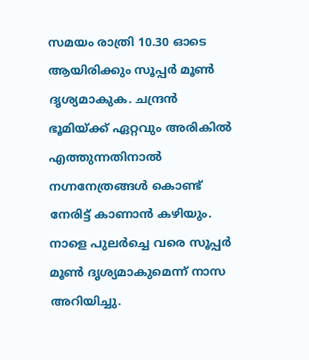സമയം രാത്രി 10.30 ഓടെ ആയിരിക്കും സൂപ്പര്‍ മൂണ്‍ ദൃശ്യമാകുക. ചന്ദ്രന്‍ ഭൂമിയ്ക്ക് ഏറ്റവും അരികില്‍ എത്തുന്നതിനാല്‍ നഗ്നനേത്രങ്ങള്‍ കൊണ്ട് നേരിട്ട് കാണാന്‍ കഴിയും. നാളെ പുലര്‍ച്ചെ വരെ സൂപ്പര്‍ മൂണ്‍ ദൃശ്യമാകുമെന്ന് നാസ അറിയിച്ചു.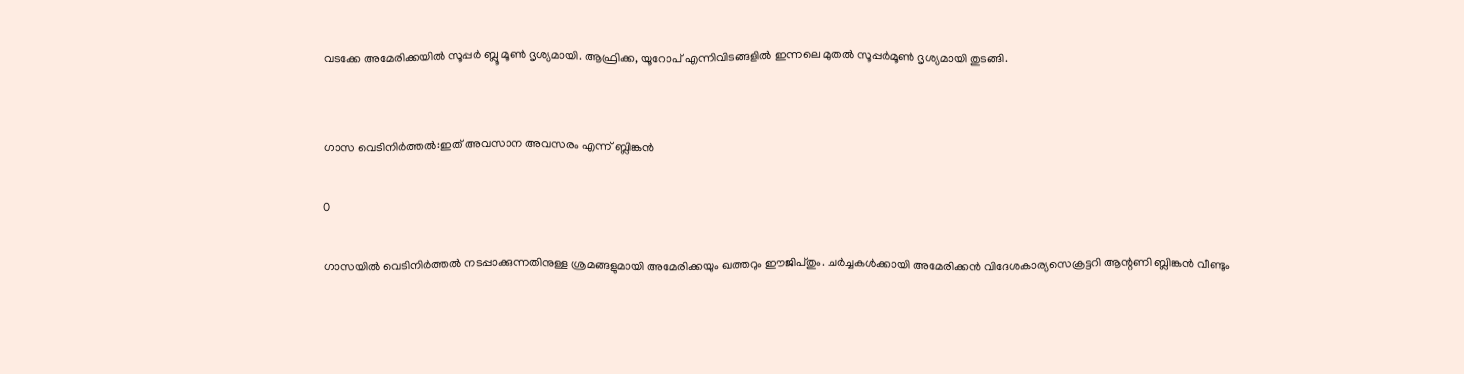വടക്കേ അമേരിക്കയില്‍ സൂപ്പര്‍ ബ്ലൂ മൂണ്‍ ദൃശ്യമായി. ആഫ്രിക്ക, യൂറോപ് എന്നിവിടങ്ങളില്‍ ഇന്നലെ മുതല്‍ സൂപ്പര്‍മൂണ്‍ ദൃശ്യമായി തുടങ്ങി.


ഗാസ വെടിനിര്‍ത്തല്‍:ഇത് അവസാന അവസരം എന്ന് ബ്ലിങ്കന്‍

0

ഗാസയില്‍ വെടിനിര്‍ത്തല്‍ നടപ്പാക്കുന്നതിനുള്ള ശ്രമങ്ങളുമായി അമേരിക്കയും ഖത്തറും ഈജിപ്തും. ചര്‍ച്ചകള്‍ക്കായി അമേരിക്കന്‍ വിദേശകാര്യസെക്രട്ടറി ആന്റണി ബ്ലിങ്കന്‍ വീണ്ടും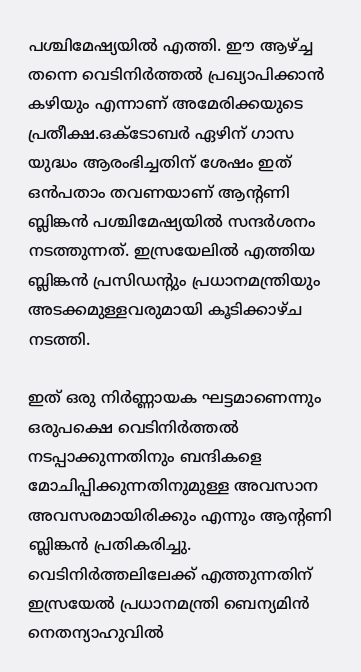പശ്ചിമേഷ്യയില്‍ എത്തി. ഈ ആഴ്ച്ച തന്നെ വെടിനിര്‍ത്തല്‍ പ്രഖ്യാപിക്കാന്‍ കഴിയും എന്നാണ് അമേരിക്കയുടെ പ്രതീക്ഷ.ഒക്ടോബര്‍ ഏഴിന് ഗാസ യുദ്ധം ആരംഭിച്ചതിന് ശേഷം ഇത് ഒന്‍പതാം തവണയാണ് ആന്റണി ബ്ലിങ്കന്‍ പശ്ചിമേഷ്യയില്‍ സന്ദര്‍ശനം നടത്തുന്നത്. ഇസ്രയേലില്‍ എത്തിയ ബ്ലിങ്കന്‍ പ്രസിഡന്റും പ്രധാനമന്ത്രിയും അടക്കമുള്ളവരുമായി കൂടിക്കാഴ്ച നടത്തി.

ഇത് ഒരു നിര്‍ണ്ണായക ഘട്ടമാണെന്നും ഒരുപക്ഷെ വെടിനിര്‍ത്തല്‍ നടപ്പാക്കുന്നതിനും ബന്ദികളെ മോചിപ്പിക്കുന്നതിനുമുള്ള അവസാന അവസരമായിരിക്കും എന്നും ആന്റണി ബ്ലിങ്കന്‍ പ്രതികരിച്ചു. വെടിനിര്‍ത്തലിലേക്ക് എത്തുന്നതിന് ഇസ്രയേല്‍ പ്രധാനമന്ത്രി ബെന്യമിന്‍ നെതന്യാഹുവില്‍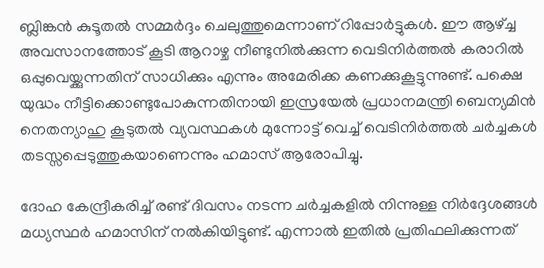ബ്ലിങ്കന്‍ കുടൂതല്‍ സമ്മര്‍ദ്ദം ചെലുത്തുമെന്നാണ് റിപ്പോര്‍ട്ടുകള്‍. ഈ ആഴ്ച്ച അവസാനത്തോട് കൂടി ആറാഴ്ച നീണ്ടുനില്‍ക്കുന്ന വെടിനിര്‍ത്തല്‍ കരാറില്‍ ഒപ്പുവെയ്ക്കുന്നതിന് സാധിക്കും എന്നും അമേരിക്ക കണക്കുകൂട്ടുന്നുണ്ട്. പക്ഷെ യുദ്ധം നീട്ടിക്കൊണ്ടുപോകുന്നതിനായി ഇസ്രയേല്‍ പ്രധാനമന്ത്രി ബെന്യമിന്‍ നെതന്യാഹു കൂടുതല്‍ വ്യവസ്ഥകള്‍ മുന്നോട്ട് വെച്ച് വെടിനിര്‍ത്തല്‍ ചര്‍ച്ചകള്‍ തടസ്സപ്പെടുത്തുകയാണെന്നും ഹമാസ് ആരോപിച്ചു.

ദോഹ കേന്ദ്രീകരിച്ച് രണ്ട് ദിവസം നടന്ന ചര്‍ച്ചകളില്‍ നിന്നുള്ള നിര്‍ദ്ദേശങ്ങള്‍ മധ്യസ്ഥര്‍ ഹമാസിന് നല്‍കിയിട്ടുണ്ട്. എന്നാല്‍ ഇതില്‍ പ്രതിഫലിക്കുന്നത്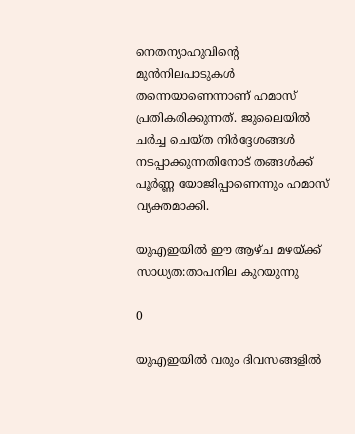നെതന്യാഹുവിന്റെ മുന്‍നിലപാടുകള്‍ തന്നെയാണെന്നാണ് ഹമാസ് പ്രതികരിക്കുന്നത്. ജുലൈയില്‍ ചര്‍ച്ച ചെയ്ത നിര്‍ദ്ദേശങ്ങള്‍ നടപ്പാക്കുന്നതിനോട് തങ്ങള്‍ക്ക് പൂര്‍ണ്ണ യോജിപ്പാണെന്നും ഹമാസ് വ്യക്തമാക്കി.

യുഎഇയില്‍ ഈ ആഴ്ച മഴയ്ക്ക് സാധ്യത:താപനില കുറയുന്നു

0

യുഎഇയില്‍ വരും ദിവസങ്ങളില്‍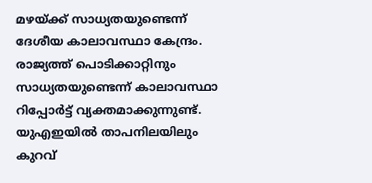മഴയ്ക്ക് സാധ്യതയുണ്ടെന്ന് ദേശീയ കാലാവസ്ഥാ കേന്ദ്രം. രാജ്യത്ത് പൊടിക്കാറ്റിനും സാധ്യതയുണ്ടെന്ന് കാലാവസ്ഥാ റിപ്പോര്‍ട്ട് വ്യക്തമാക്കുന്നുണ്ട്. യുഎഇയില്‍ താപനിലയിലും കുറവ്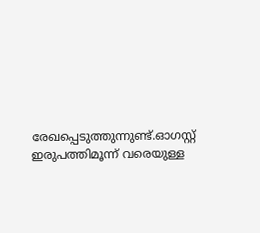രേഖപ്പെടുത്തുന്നുണ്ട്.ഓഗസ്റ്റ് ഇരുപത്തിമൂന്ന് വരെയുള്ള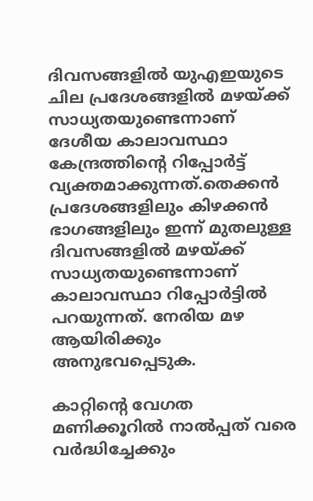ദിവസങ്ങളില്‍ യുഎഇയുടെ ചില പ്രദേശങ്ങളില്‍ മഴയ്ക്ക് സാധ്യതയുണ്ടെന്നാണ് ദേശീയ കാലാവസ്ഥാ കേന്ദ്രത്തിന്റെ റിപ്പോര്‍ട്ട് വ്യക്തമാക്കുന്നത്.തെക്കന്‍ പ്രദേശങ്ങളിലും കിഴക്കന്‍ ഭാഗങ്ങളിലും ഇന്ന് മുതലുള്ള ദിവസങ്ങളില്‍ മഴയ്ക്ക് സാധ്യതയുണ്ടെന്നാണ് കാലാവസ്ഥാ റിപ്പോര്‍ട്ടില്‍ പറയുന്നത്. നേരിയ മഴ ആയിരിക്കും അനുഭവപ്പെടുക.

കാറ്റിന്റെ വേഗത മണിക്കൂറില്‍ നാല്‍പ്പത് വരെ വര്‍ദ്ധിച്ചേക്കും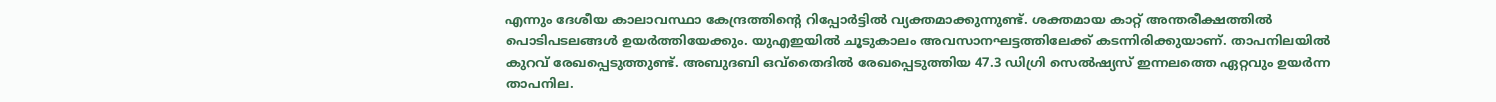എന്നും ദേശീയ കാലാവസ്ഥാ കേന്ദ്രത്തിന്റെ റിപ്പോര്‍ട്ടില്‍ വ്യക്തമാക്കുന്നുണ്ട്. ശക്തമായ കാറ്റ് അന്തരീക്ഷത്തില്‍ പൊടിപടലങ്ങള്‍ ഉയര്‍ത്തിയേക്കും. യുഎഇയില്‍ ചൂടുകാലം അവസാനഘട്ടത്തിലേക്ക് കടന്നിരിക്കുയാണ്. താപനിലയില്‍ കുറവ് രേഖപ്പെടുത്തുണ്ട്. അബുദബി ഒവ്‌തൈദില്‍ രേഖപ്പെടുത്തിയ 47.3 ഡിഗ്രി സെല്‍ഷ്യസ് ഇന്നലത്തെ ഏറ്റവും ഉയര്‍ന്ന താപനില.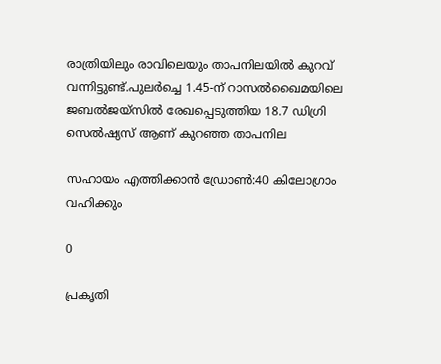രാത്രിയിലും രാവിലെയും താപനിലയില്‍ കുറവ് വന്നിട്ടുണ്ട്.പുലര്‍ച്ചെ 1.45-ന് റാസല്‍ഖൈമയിലെ ജബല്‍ജയ്‌സില്‍ രേഖപ്പെടുത്തിയ 18.7 ഡിഗ്രി സെല്‍ഷ്യസ് ആണ് കുറഞ്ഞ താപനില

സഹായം എത്തിക്കാന്‍ ഡ്രോണ്‍:40 കിലോഗ്രാം വഹിക്കും

0

പ്രകൃതി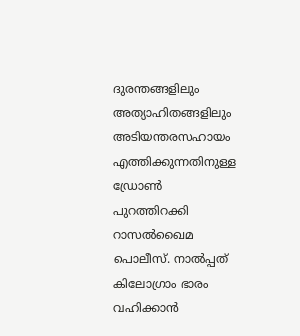ദുരന്തങ്ങളിലും അത്യാഹിതങ്ങളിലും അടിയന്തരസഹായം എത്തിക്കുന്നതിനുള്ള ഡ്രോണ്‍ പുറത്തിറക്കി റാസല്‍ഖൈമ പൊലീസ്. നാല്‍പ്പത് കിലോഗ്രാം ഭാരം വഹിക്കാന്‍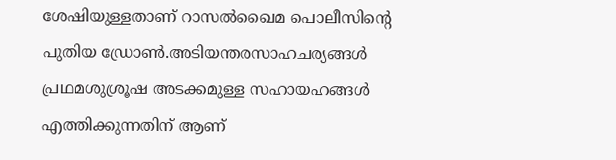ശേഷിയുള്ളതാണ് റാസല്‍ഖൈമ പൊലീസിന്റെ പുതിയ ഡ്രോണ്‍.അടിയന്തരസാഹചര്യങ്ങള്‍ പ്രഥമശുശ്രൂഷ അടക്കമുള്ള സഹായഹങ്ങള്‍ എത്തിക്കുന്നതിന് ആണ്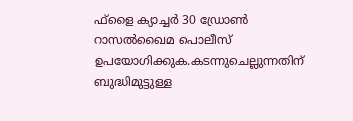ഫ്‌ളൈ ക്യാച്ചര്‍ 30 ഡ്രോണ്‍ റാസല്‍ഖൈമ പൊലീസ് ഉപയോഗിക്കുക.കടന്നുചെല്ലുന്നതിന് ബുദ്ധിമുട്ടുള്ള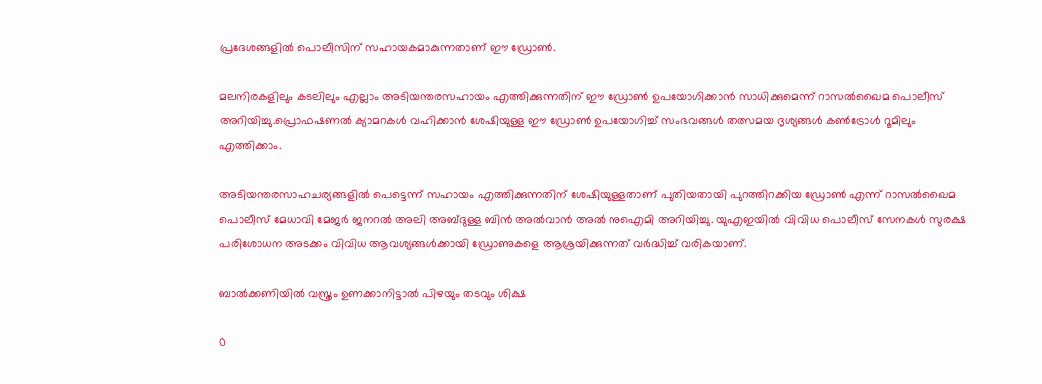പ്രദേശങ്ങളില്‍ പൊലീസിന് സഹായകമാകുന്നതാണ് ഈ ഡ്രോണ്‍.

മലനിരകളിലും കടലിലും എല്ലാം അടിയന്തരസഹായം എത്തിക്കുന്നതിന് ഈ ഡ്രോണ്‍ ഉപയോഗിക്കാന്‍ സാധിക്കുമെന്ന് റാസല്‍ഖൈമ പൊലീസ് അറിയിച്ചു.പ്രൊഫഷണല്‍ ക്യാമറകള്‍ വഹിക്കാന്‍ ശേഷിയുള്ള ഈ ഡ്രോണ്‍ ഉപയോഗിച്ച് സംഭവങ്ങള്‍ തത്സമയ ദൃശ്യങ്ങള്‍ കണ്‍ട്രോള്‍ റൂമിലും എത്തിക്കാം.

അടിയന്തരസാഹചര്യങ്ങളില്‍ പെട്ടെന്ന് സഹായം എത്തിക്കുന്നതിന് ശേഷിയുള്ളതാണ് പുതിയതായി പുറത്തിറക്കിയ ഡ്രോണ്‍ എന്ന് റാസല്‍ഖൈമ പൊലീസ് മേധാവി മേജര്‍ ജനറല്‍ അലി അബ്ദുള്ള ബിന്‍ അല്‍വാന്‍ അല്‍ നുഐമി അറിയിച്ചു. യുഎഇയില്‍ വിവിധ പൊലീസ് സേനകള്‍ സുരക്ഷ പരിശോധന അടക്കം വിവിധ ആവശ്യങ്ങള്‍ക്കായി ഡ്രോണുകളെ ആശ്രയിക്കുന്നത് വര്‍ദ്ധിച്ച് വരികയാണ്.

ബാല്‍ക്കണിയില്‍ വസ്ത്രം ഉണക്കാനിട്ടാല്‍ പിഴയും തടവും ശിക്ഷ

0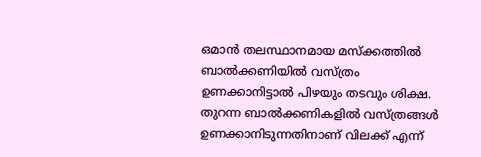ഒമാന്‍ തലസ്ഥാനമായ മസ്‌ക്കത്തില്‍ ബാല്‍ക്കണിയില്‍ വസ്ത്രം ഉണക്കാനിട്ടാല്‍ പിഴയും തടവും ശിക്ഷ. തുറന്ന ബാല്‍ക്കണികളില്‍ വസ്ത്രങ്ങള്‍ ഉണക്കാനിടുന്നതിനാണ് വിലക്ക് എന്ന്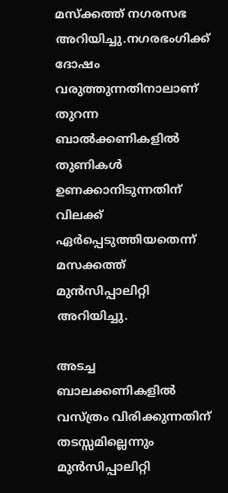മസ്‌ക്കത്ത് നഗരസഭ അറിയിച്ചു.നഗരഭംഗിക്ക് ദോഷം വരുത്തുന്നതിനാലാണ് തുറന്ന ബാല്‍ക്കണികളില്‍ തുണികള്‍ ഉണക്കാനിടുന്നതിന് വിലക്ക് ഏര്‍പ്പെടുത്തിയതെന്ന് മസക്കത്ത് മുന്‍സിപ്പാലിറ്റി അറിയിച്ചു.

അടച്ച ബാലക്കണികളില്‍ വസ്ത്രം വിരിക്കുന്നതിന് തടസ്സമില്ലെന്നും മുന്‍സിപ്പാലിറ്റി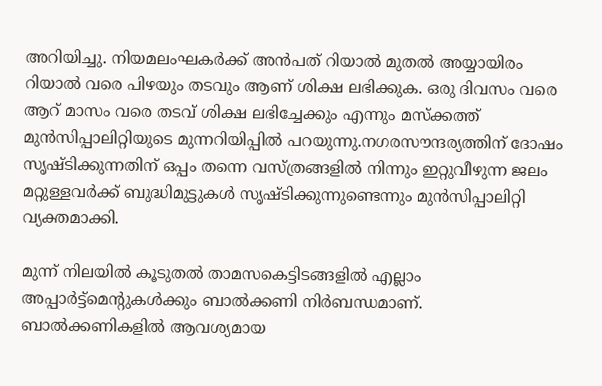അറിയിച്ചു. നിയമലംഘകര്‍ക്ക് അന്‍പത് റിയാല്‍ മുതല്‍ അയ്യായിരം റിയാല്‍ വരെ പിഴയും തടവും ആണ് ശിക്ഷ ലഭിക്കുക. ഒരു ദിവസം വരെ ആറ് മാസം വരെ തടവ് ശിക്ഷ ലഭിച്ചേക്കും എന്നും മസ്‌ക്കത്ത് മുന്‍സിപ്പാലിറ്റിയുടെ മുന്നറിയിപ്പില്‍ പറയുന്നു.നഗരസൗന്ദര്യത്തിന് ദോഷം സൃഷ്ടിക്കുന്നതിന് ഒപ്പം തന്നെ വസ്ത്രങ്ങളില്‍ നിന്നും ഇറ്റുവീഴുന്ന ജലം മറ്റുള്ളവര്‍ക്ക് ബുദ്ധിമുട്ടുകള്‍ സൃഷ്ടിക്കുന്നുണ്ടെന്നും മുന്‍സിപ്പാലിറ്റി വ്യക്തമാക്കി.

മുന്ന് നിലയില്‍ കൂടുതല്‍ താമസകെട്ടിടങ്ങളില്‍ എല്ലാം അപ്പാര്‍ട്ട്‌മെന്റുകള്‍ക്കും ബാല്‍ക്കണി നിര്‍ബന്ധമാണ്. ബാല്‍ക്കണികളില്‍ ആവശ്യമായ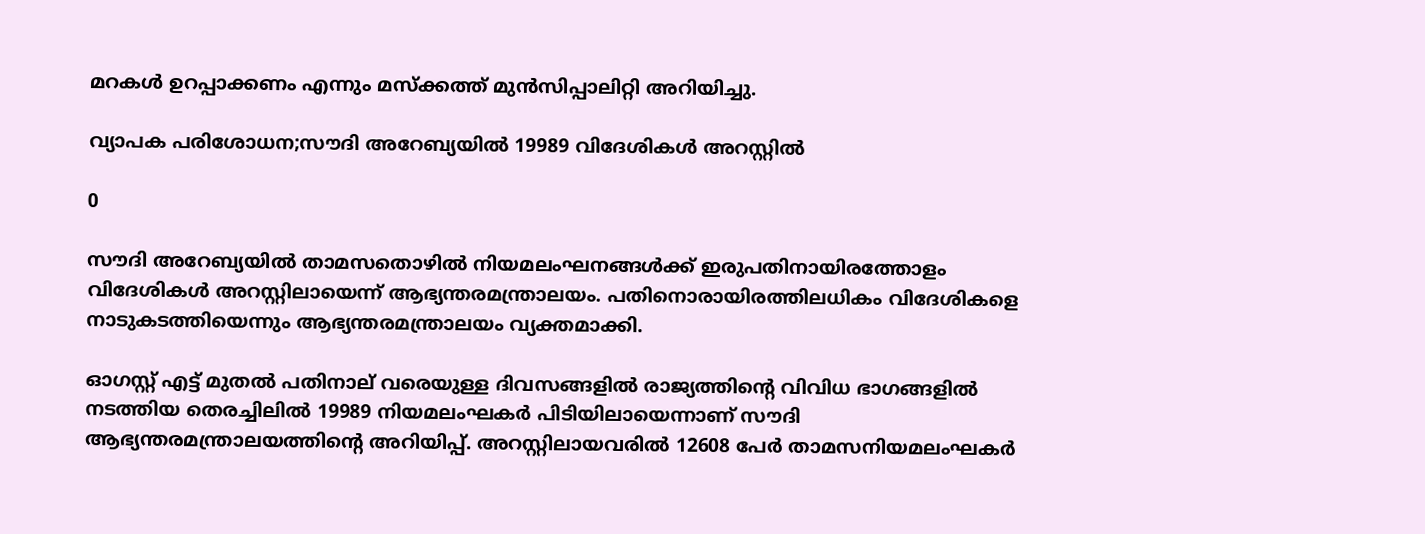മറകള്‍ ഉറപ്പാക്കണം എന്നും മസ്‌ക്കത്ത് മുന്‍സിപ്പാലിറ്റി അറിയിച്ചു.

വ്യാപക പരിശോധന;സൗദി അറേബ്യയില്‍ 19989 വിദേശികള്‍ അറസ്റ്റില്‍

0

സൗദി അറേബ്യയില്‍ താമസതൊഴില്‍ നിയമലംഘനങ്ങള്‍ക്ക് ഇരുപതിനായിരത്തോളം വിദേശികള്‍ അറസ്റ്റിലായെന്ന് ആഭ്യന്തരമന്ത്രാലയം. പതിനൊരായിരത്തിലധികം വിദേശികളെ നാടുകടത്തിയെന്നും ആഭ്യന്തരമന്ത്രാലയം വ്യക്തമാക്കി.

ഓഗസ്റ്റ് എട്ട് മുതല്‍ പതിനാല് വരെയുള്ള ദിവസങ്ങളില്‍ രാജ്യത്തിന്റെ വിവിധ ഭാഗങ്ങളില്‍ നടത്തിയ തെരച്ചിലില്‍ 19989 നിയമലംഘകര്‍ പിടിയിലായെന്നാണ് സൗദി ആഭ്യന്തരമന്ത്രാലയത്തിന്റെ അറിയിപ്പ്. അറസ്റ്റിലായവരില്‍ 12608 പേര്‍ താമസനിയമലംഘകര്‍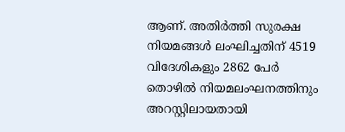ആണ്. അതിര്‍ത്തി സുരക്ഷ നിയമങ്ങള്‍ ലംഘിച്ചതിന് 4519 വിദേശികളും 2862 പേര്‍ തൊഴില്‍ നിയമലംഘനത്തിനും അറസ്റ്റിലായതായി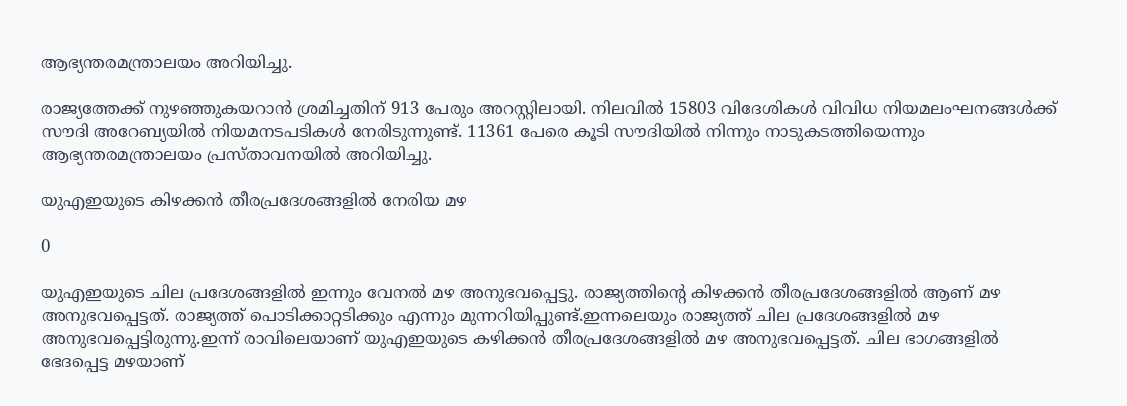ആഭ്യന്തരമന്ത്രാലയം അറിയിച്ചു.

രാജ്യത്തേക്ക് നുഴഞ്ഞുകയറാന്‍ ശ്രമിച്ചതിന് 913 പേരും അറസ്റ്റിലായി. നിലവില്‍ 15803 വിദേശികള്‍ വിവിധ നിയമലംഘനങ്ങള്‍ക്ക് സൗദി അറേബ്യയില്‍ നിയമനടപടികള്‍ നേരിടുന്നുണ്ട്. 11361 പേരെ കൂടി സൗദിയില്‍ നിന്നും നാടുകടത്തിയെന്നും ആഭ്യന്തരമന്ത്രാലയം പ്രസ്താവനയില്‍ അറിയിച്ചു.

യുഎഇയുടെ കിഴക്കന്‍ തീരപ്രദേശങ്ങളില്‍ നേരിയ മഴ

0

യുഎഇയുടെ ചില പ്രദേശങ്ങളില്‍ ഇന്നും വേനല്‍ മഴ അനുഭവപ്പെട്ടു. രാജ്യത്തിന്റെ കിഴക്കന്‍ തീരപ്രദേശങ്ങളില്‍ ആണ് മഴ അനുഭവപ്പെട്ടത്. രാജ്യത്ത് പൊടിക്കാറ്റടിക്കും എന്നും മുന്നറിയിപ്പുണ്ട്.ഇന്നലെയും രാജ്യത്ത് ചില പ്രദേശങ്ങളില്‍ മഴ അനുഭവപ്പെട്ടിരുന്നു.ഇന്ന് രാവിലെയാണ് യുഎഇയുടെ കഴിക്കന്‍ തീരപ്രദേശങ്ങളില്‍ മഴ അനുഭവപ്പെട്ടത്. ചില ഭാഗങ്ങളില്‍ ഭേദപ്പെട്ട മഴയാണ്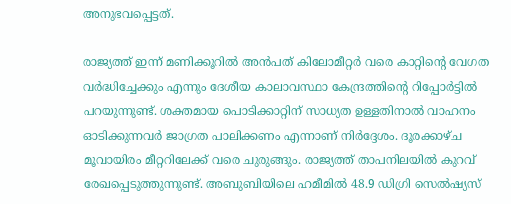അനുഭവപ്പെട്ടത്.

രാജ്യത്ത് ഇന്ന് മണിക്കൂറില്‍ അന്‍പത് കിലോമീറ്റര്‍ വരെ കാറ്റിന്റെ വേഗത വര്‍ദ്ധിച്ചേക്കും എന്നും ദേശീയ കാലാവസ്ഥാ കേന്ദ്രത്തിന്റെ റിപ്പോര്‍ട്ടില്‍ പറയുന്നുണ്ട്. ശക്തമായ പൊടിക്കാറ്റിന് സാധ്യത ഉള്ളതിനാല്‍ വാഹനം ഓടിക്കുന്നവര്‍ ജാഗ്രത പാലിക്കണം എന്നാണ് നിര്‍ദ്ദേശം. ദൂരക്കാഴ്ച മൂവായിരം മീറ്ററിലേക്ക് വരെ ചുരുങ്ങും. രാജ്യത്ത് താപനിലയില്‍ കുറവ് രേഖപ്പെടുത്തുന്നുണ്ട്. അബുബിയിലെ ഹമീമില്‍ 48.9 ഡിഗ്രി സെല്‍ഷ്യസ്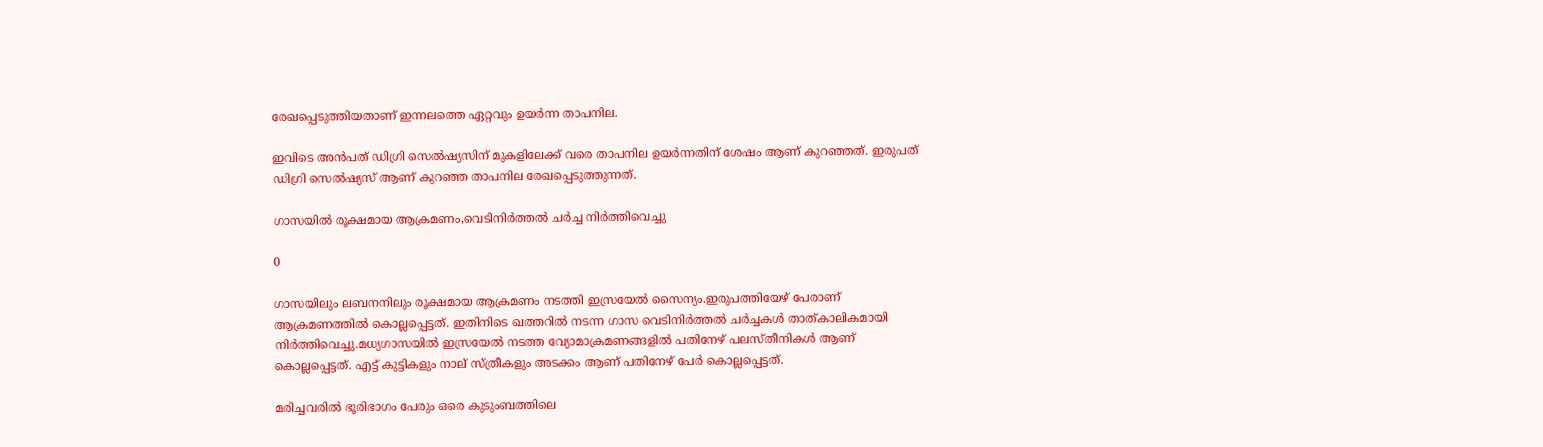രേഖപ്പെടുത്തിയതാണ് ഇന്നലത്തെ ഏറ്റവും ഉയര്‍ന്ന താപനില.

ഇവിടെ അന്‍പത് ഡിഗ്രി സെല്‍ഷ്യസിന് മുകളിലേക്ക് വരെ താപനില ഉയര്‍ന്നതിന് ശേഷം ആണ് കുറഞ്ഞത്. ഇരുപത് ഡിഗ്രി സെല്‍ഷ്യസ് ആണ് കുറഞ്ഞ താപനില രേഖപ്പെടുത്തുന്നത്.

ഗാസയില്‍ രൂക്ഷമായ ആക്രമണം,വെടിനിര്‍ത്തല്‍ ചര്‍ച്ച നിര്‍ത്തിവെച്ചു

0

ഗാസയിലും ലബനനിലും രൂക്ഷമായ ആക്രമണം നടത്തി ഇസ്രയേല്‍ സൈന്യം.ഇരുപത്തിയേഴ് പേരാണ് ആക്രമണത്തില്‍ കൊല്ലപ്പെട്ടത്. ഇതിനിടെ ഖത്തറില്‍ നടന്ന ഗാസ വെടിനിര്‍ത്തല്‍ ചര്‍ച്ചകള്‍ താത്കാലികമായി നിര്‍ത്തിവെച്ചു.മധ്യഗാസയില്‍ ഇസ്രയേല്‍ നടത്ത വ്യോമാക്രമണങ്ങളില്‍ പതിനേഴ് പലസ്തീനികള്‍ ആണ് കൊല്ലപ്പെട്ടത്. എട്ട് കുട്ടികളും നാല് സ്ത്രീകളും അടക്കം ആണ് പതിനേഴ് പേര്‍ കൊല്ലപ്പെട്ടത്.

മരിച്ചവരില്‍ ഭൂരിഭാഗം പേരും ഒരെ കുടുംബത്തിലെ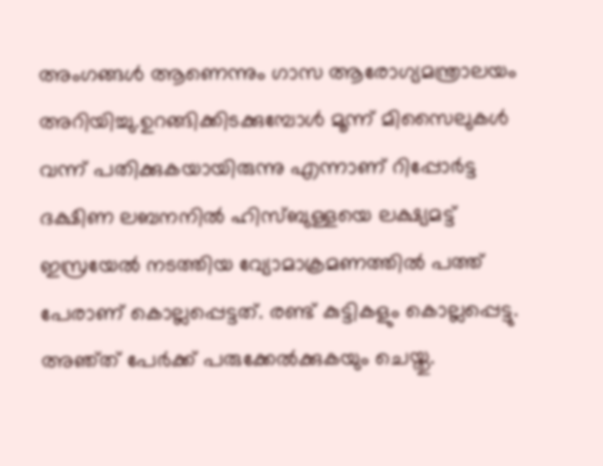അംഗങ്ങള്‍ ആണെന്നും ഗാസ ആരോഗ്യമന്ത്രാലയം അറിയിച്ചു.ഉറങ്ങിക്കിടക്കുമ്പോള്‍ മൂന്ന് മിസൈലുകള്‍ വന്ന് പതിക്കുകയായിരുന്നു എന്നാണ് റിപ്പോര്‍ട്ട ദക്ഷിണ ലബനനില്‍ ഹിസ്ബുള്ളയെ ലക്ഷ്യമട്ട് ഇസ്രയേല്‍ നടത്തിയ വ്യോമാക്രമണത്തില്‍ പത്ത് പേരാണ് കൊല്ലപ്പെട്ടത്. രണ്ട് കുട്ടികളും കൊല്ലപ്പെട്ടു. അഞ്ത് പേര്‍ക്ക് പരുക്കേല്‍ക്കുകയും ചെയ്തു.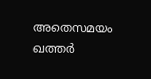അതെസമയം ഖത്തര്‍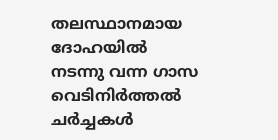തലസ്ഥാനമായ ദോഹയില്‍ നടന്നു വന്ന ഗാസ വെടിനിര്‍ത്തല്‍ ചര്‍ച്ചകള്‍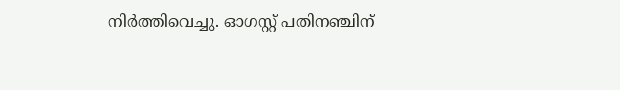നിര്‍ത്തിവെച്ചു. ഓഗസ്റ്റ് പതിനഞ്ചിന്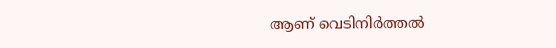ആണ് വെടിനിര്‍ത്തല്‍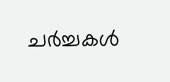ചര്‍ച്ചകള്‍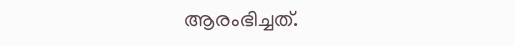ആരംഭിച്ചത്.